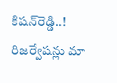కిషన్‌రెడ్డి..! రిజర్వేషన్లు మా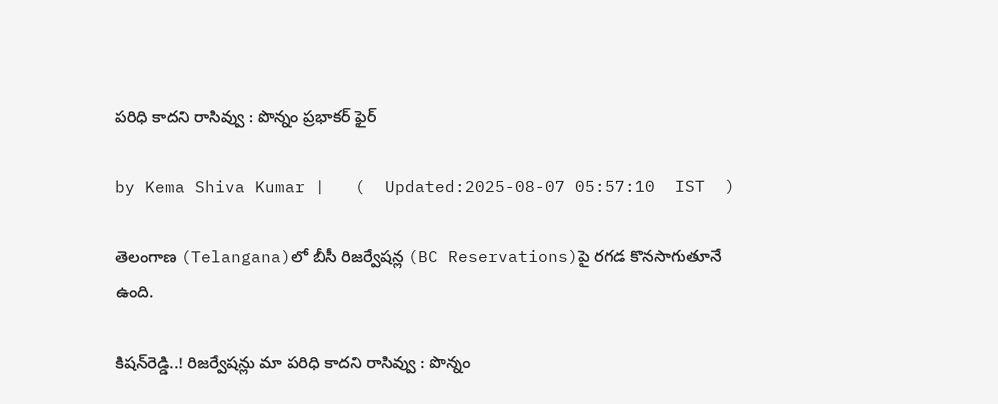పరిధి కాదని రాసివ్వు : పొన్నం ప్రభాకర్ ఫైర్

by Kema Shiva Kumar |   (  Updated:2025-08-07 05:57:10  IST  )

తెలంగాణ (Telangana)లో బీసీ రిజర్వేషన్ల (BC Reservations)పై రగడ కొనసాగుతూనే ఉంది.

కిషన్‌రెడ్డి..! రిజర్వేషన్లు మా పరిధి కాదని రాసివ్వు : పొన్నం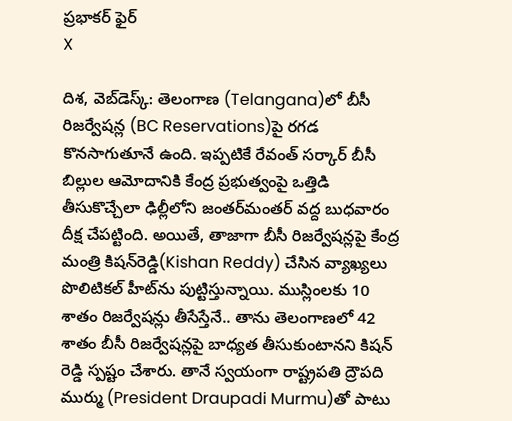ప్రభాకర్ ఫైర్
X

దిశ, వెబ్‌డెస్క్: తెలంగాణ (Telangana)లో బీసీ రిజర్వేషన్ల (BC Reservations)పై రగడ కొనసాగుతూనే ఉంది. ఇప్పటికే రేవంత్ సర్కార్ బీసీ బిల్లుల ఆమోదానికి కేంద్ర ప్రభుత్వంపై ఒత్తిడి తీసుకొచ్చేలా ఢిల్లీలోని జంతర్‌మంతర్ వద్ద బుధవారం దీక్ష చేపట్టింది. అయితే, తాజాగా బీసీ రిజర్వేషన్లపై కేంద్ర మంత్రి కిషన్‌రెడ్డి(Kishan Reddy) చేసిన వ్యాఖ్యలు పొలిటికల్ హీట్‌ను పుట్టిస్తున్నాయి. ముస్లింలకు 10 శాతం రిజర్వేషన్లు తీసేస్తేనే.. తాను తెలంగాణలో 42 శాతం బీసీ రిజర్వేషన్లపై బాధ్యత తీసుకుంటానని కిషన్ రెడ్డి స్పష్టం చేశారు. తానే స్వయంగా రాష్ట్రపతి ద్రౌపది ముర్ము (President Draupadi Murmu)తో పాటు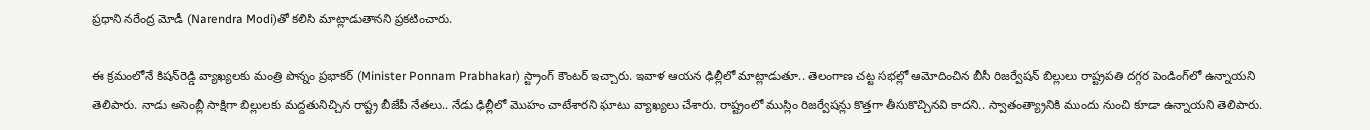ప్రధాని నరేంద్ర మోడీ (Narendra Modi)తో కలిసి మాట్లాడుతానని ప్రకటించారు.

ఈ క్రమంలోనే కిషన్‌రెడ్డి వ్యాఖ్యలకు మంత్రి పొన్నం ప్రభాకర్ (Minister Ponnam Prabhakar) స్ట్రాంగ్ కౌంటర్ ఇచ్చారు. ఇవాళ ఆయన ఢిల్లీలో మాట్లాడుతూ.. తెలంగాణ చట్ట సభల్లో ఆమోదించిన బీసీ రిజర్వేషన్ బిల్లులు రాష్ట్రపతి దగ్గర పెండింగ్‌లో ఉన్నాయని తెలిపారు. నాడు అసెంబ్లీ సాక్షిగా బిల్లులకు మద్దతునిచ్చిన రాష్ట్ర బీజేపీ నేతలు.. నేడు ఢిల్లీలో మొహం చాటేశారని ఘాటు వ్యాఖ్యలు చేశారు. రాష్ట్రంలో ముస్లిం రిజర్వేషన్లు కొత్తగా తీసుకొచ్చినవి కాదని.. స్వాతంత్య్రానికి ముందు నుంచి కూడా ఉన్నాయని తెలిపారు.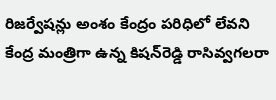రిజర్వేషన్లు అంశం కేంద్రం పరిధిలో లేవని కేంద్ర మంత్రిగా ఉన్న కిషన్‌రెడ్డి రాసివ్వగలరా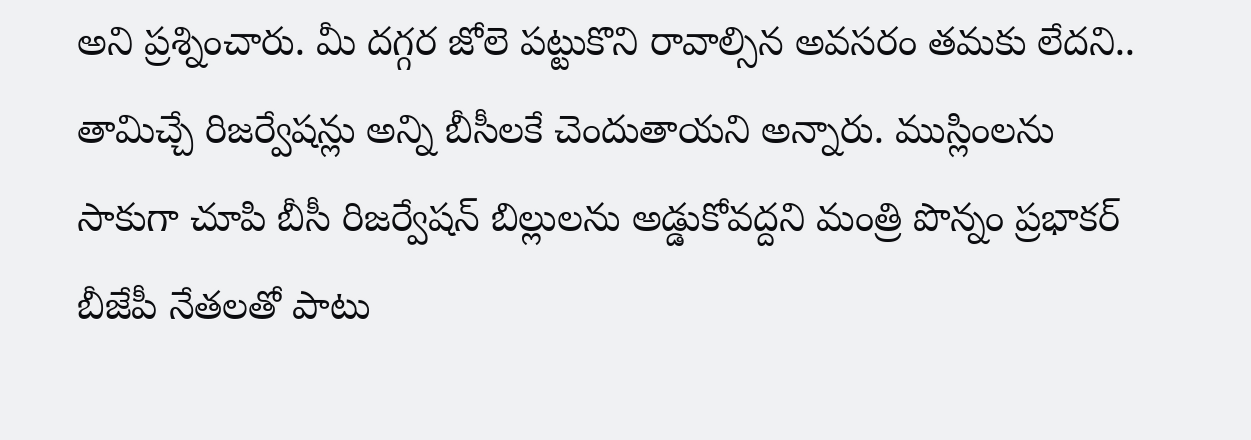అని ప్రశ్నించారు. మీ దగ్గర జోలె పట్టుకొని రావాల్సిన అవసరం తమకు లేదని.. తామిచ్చే రిజర్వేషన్లు అన్ని బీసీలకే చెందుతాయని అన్నారు. ముస్లింలను సాకుగా చూపి బీసీ రిజర్వేషన్ బిల్లులను అడ్డుకోవద్దని మంత్రి పొన్నం ప్రభాకర్ బీజేపీ నేతలతో పాటు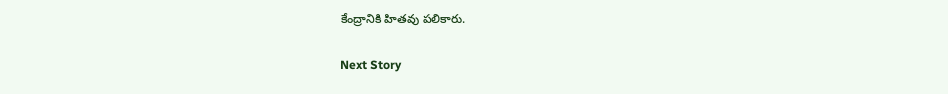కేంద్రానికి హితవు పలికారు.

Next Story